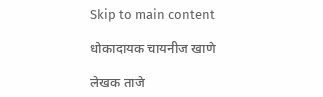Skip to main content

धोकादायक चायनीज खाणे

लेखक ताजे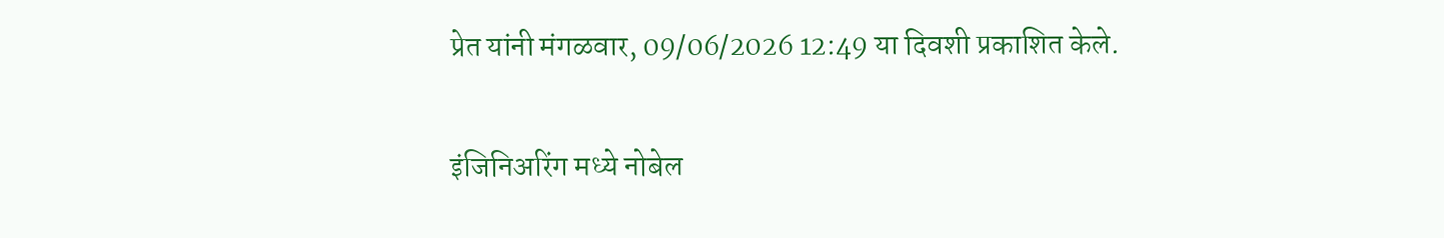प्रेत यांनी मंगळवार, 09/06/2026 12:49 या दिवशी प्रकाशित केले.

इंजिनिअरिंग मध्ये नोबेल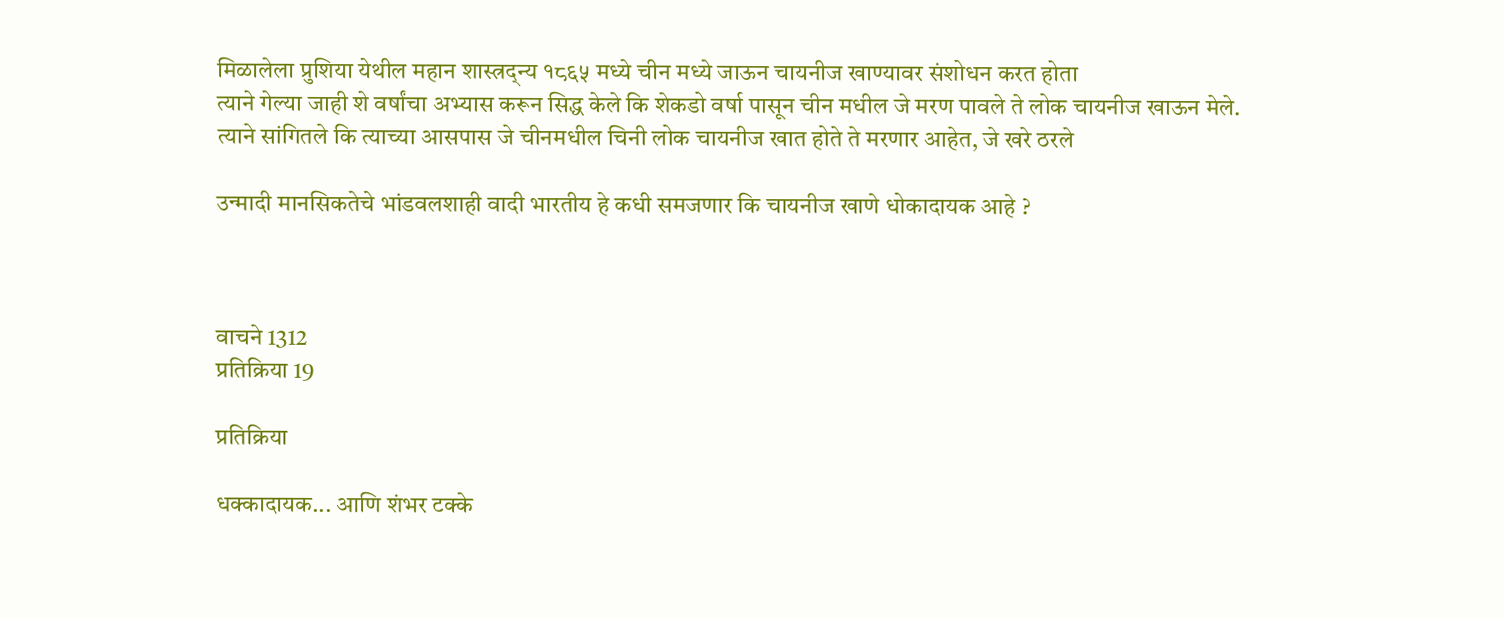मिळालेला प्रुशिया येथील महान शास्त्रद्न्य १८६५ मध्ये चीन मध्ये जाऊन चायनीज खाण्यावर संशोधन करत होता
त्याने गेल्या जाही शे वर्षांचा अभ्यास करून सिद्ध केले कि शेकडो वर्षा पासून चीन मधील जे मरण पावले ते लोक चायनीज खाऊन मेले.
त्याने सांगितले कि त्याच्या आसपास जे चीनमधील चिनी लोक चायनीज खात होते ते मरणार आहेत, जे खरे ठरले

उन्मादी मानसिकतेचे भांडवलशाही वादी भारतीय हे कधी समजणार कि चायनीज खाणे धोकादायक आहे ?



वाचने 1312
प्रतिक्रिया 19

प्रतिक्रिया

धक्कादायक... आणि शंभर टक्के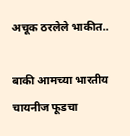अचूक ठरलेले भाकीत..

बाकी आमच्या भारतीय चायनीज फूडचा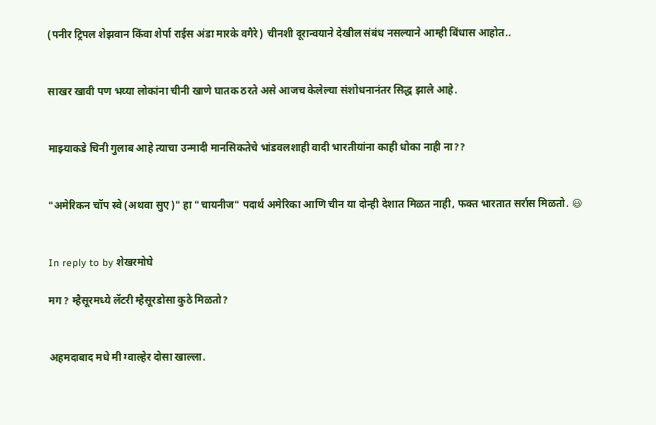(पनीर ट्रिपल शेझवान किंवा शेर्पा राईस अंडा मारके वगैरे) चीनशी दूरान्वयाने देखील संबंध नसल्याने आम्ही बिंधास आहोत..


साखर खावी पण भय्या लोकांना चीनी खाणे घातक ठरते असे आजच केलेल्या संशोधनानंतर सिद्ध झाले आहे.


माझ्याकडे चिनी गुलाब आहे त्याचा उन्मादी मानसिकतेचे भांडवलशाही वादी भारतीयांना काही धोका नाही ना??


"अमेरिकन चॉप स्वे (अथवा सुए)" हा "चायनीज" पदार्थ अमेरिका आणि चीन या दोन्ही देशात मिळत नाही, फक्त भारतात सर्रास मिळतो. 😃


In reply to by शेखरमोघे

मग? म्हैसूरमध्ये लॅटरी म्हैसूरडोसा कुठे मिळतो?


अहमदाबाद मधे मी ग्वाल्हेर दोसा खाल्ला.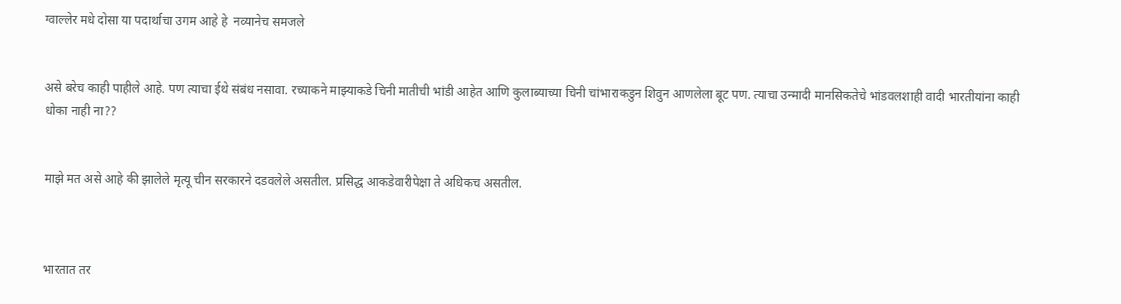ग्वाल्लेर मधे दोसा या पदार्थाचा उगम आहे हे  नव्यानेच समजले


असे बरेच काही पाहीले आहे. पण त्याचा ईथे संबंध नसावा. रच्याकने माझ्याकडे चिनी मातीची भांडी आहेत आणि कुलाब्याच्या चिनी चांभाराकडुन शिवुन आणलेला बूट पण. त्याचा उन्मादी मानसिकतेचे भांडवलशाही वादी भारतीयांना काही धोका नाही ना??


माझे मत असे आहे की झालेले मृत्यू चीन सरकारने दडवलेले असतील. प्रसिद्ध आकडेवारीपेक्षा ते अधिकच असतील.



भारतात तर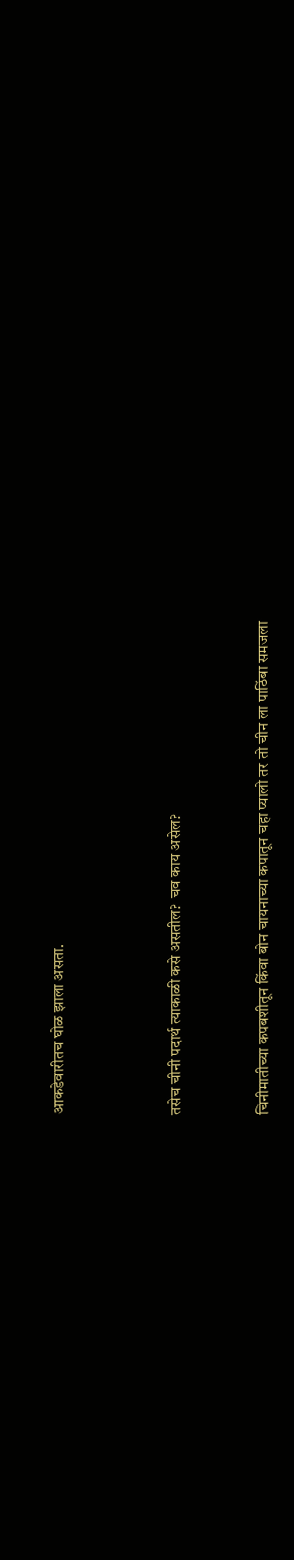आकडेवारीतच घोळ झाला असता.



तसेच चीनी पदार्थ त्याकाळी कसे असतील?  चव काय असेल?


चिनीमातीच्या कपबशीतून किंवा बोन चायनाच्या कपातून चहा प्यालो तर तो चीन ला पाठिंबा समजला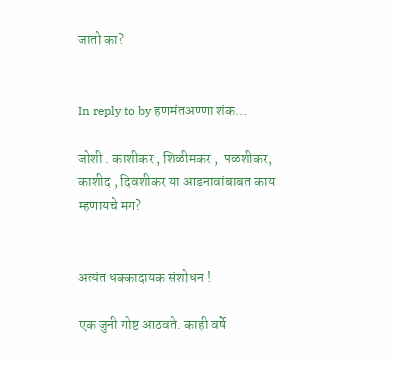जातो का?


In reply to by हणमंतअण्णा शंक…

जोशी . काशीकर , शिळीमकर ,  पळशीकर, काशीद , दिवशीकर या आडनावांबाबत काय म्हणायचे मग?


अत्यंत धक्कादायक संशोधन !

एक जुनी गोष्ट आठवते. काही वर्षे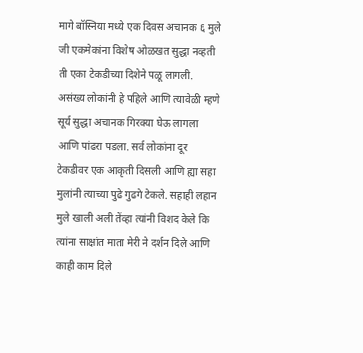मागे बॉस्निया मध्ये एक दिवस अचानक ६ मुले जी एकमेकांना विशेष ओळखत सुद्धा नव्हती ती एका टेकडीच्या दिशेने पळू लागली. असंख्य लोकांनी हे पहिले आणि त्यावेळी म्हणे सूर्य सुद्धा अचानक गिरक्या घेऊ लागला आणि पांढरा पडला. सर्व लोकांना दूर टेकडीवर एक आकृती दिसली आणि ह्या सहा मुलांनी त्याच्या पुढे गुढगे टेकले. सहाही लहान मुले खाली अली तेंव्हा त्यांनी विशद केले कि त्यांना साक्षांत माता मेरी ने दर्शन दिले आणि काही काम दिले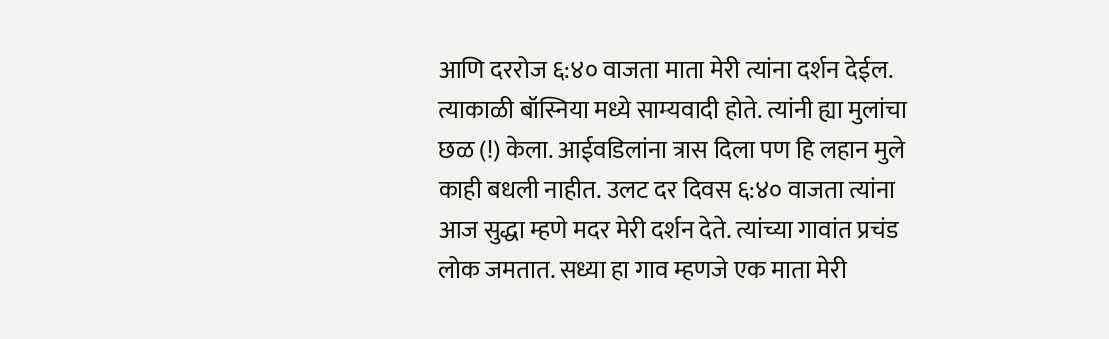आणि दररोज ६:४० वाजता माता मेरी त्यांना दर्शन देईल. त्याकाळी बॉस्निया मध्ये साम्यवादी होते. त्यांनी ह्या मुलांचा छळ (!) केला. आईवडिलांना त्रास दिला पण हि लहान मुले काही बधली नाहीत. उलट दर दिवस ६:४० वाजता त्यांना आज सुद्धा म्हणे मदर मेरी दर्शन देते. त्यांच्या गावांत प्रचंड लोक जमतात. सध्या हा गाव म्हणजे एक माता मेरी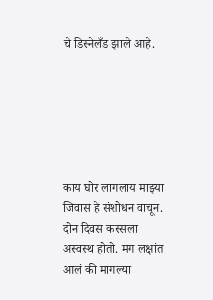चे डिस्नेलँड झाले आहे.






काय घोर लागलाय माझ्या जिवास हे संशोधन वाचून. दोन दिवस कस्सला अस्वस्थ होतो. मग लक्षांत आलं की मागल्या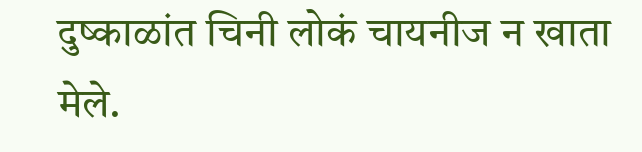दुष्काळांत चिनी लोकं चायनीज न खाता मेले.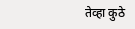तेव्हा कुठे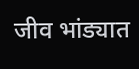जीव भांड्यात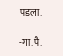पडला.

-गा.पै.